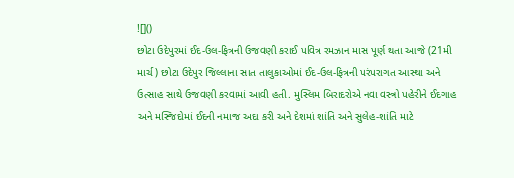![]()
છોટા ઉદેપુરમાં ઈદ-ઉલ-ફિત્રની ઉજવણી કરાઈ પવિત્ર રમઝાન માસ પૂર્ણ થતા આજે (21મી માર્ચ) છોટા ઉદેપુર જિલ્લાના સાત તાલુકાઓમાં ઈદ-ઉલ-ફિત્રની પરંપરાગત આસ્થા અને ઉત્સાહ સાથે ઉજવણી કરવામાં આવી હતી. મુસ્લિમ બિરાદરોએ નવા વસ્ત્રો પહેરીને ઈદગાહ અને મસ્જિદોમાં ઈદની નમાજ અદા કરી અને દેશમાં શાંતિ અને સુલેહ-શાંતિ માટે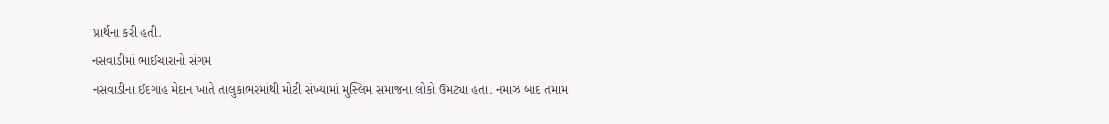પ્રાર્થના કરી હતી.
નસવાડીમાં ભાઈચારાનો સંગમ
નસવાડીના ઈદગાહ મેદાન ખાતે તાલુકાભરમાંથી મોટી સંખ્યામાં મુસ્લિમ સમાજના લોકો ઉમટ્યા હતા. નમાઝ બાદ તમામ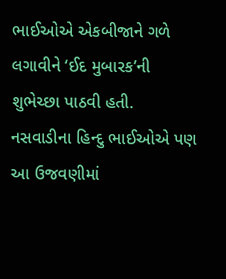ભાઈઓએ એકબીજાને ગળે લગાવીને ‘ઈદ મુબારક’ની શુભેચ્છા પાઠવી હતી. નસવાડીના હિન્દુ ભાઈઓએ પણ આ ઉજવણીમાં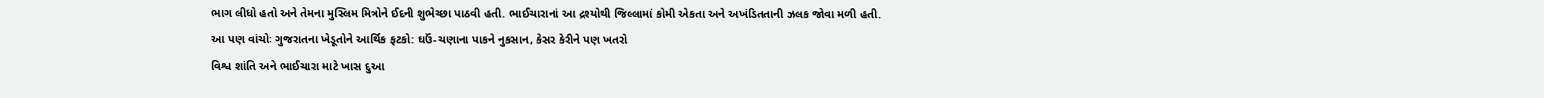ભાગ લીધો હતો અને તેમના મુસ્લિમ મિત્રોને ઈદની શુભેચ્છા પાઠવી હતી. ભાઈચારાનાં આ દ્રશ્યોથી જિલ્લામાં કોમી એકતા અને અખંડિતતાની ઝલક જોવા મળી હતી.
આ પણ વાંચોઃ ગુજરાતના ખેડૂતોને આર્થિક ફટકો: ઘઉં-ચણાના પાકને નુકસાન, કેસર કેરીને પણ ખતરો
વિશ્વ શાંતિ અને ભાઈચારા માટે ખાસ દુઆ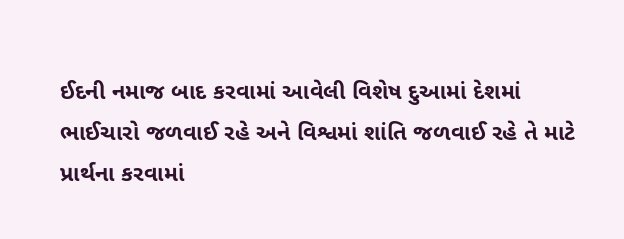ઈદની નમાજ બાદ કરવામાં આવેલી વિશેષ દુઆમાં દેશમાં ભાઈચારો જળવાઈ રહે અને વિશ્વમાં શાંતિ જળવાઈ રહે તે માટે પ્રાર્થના કરવામાં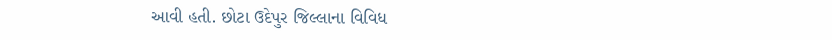આવી હતી. છોટા ઉદેપુર જિલ્લાના વિવિધ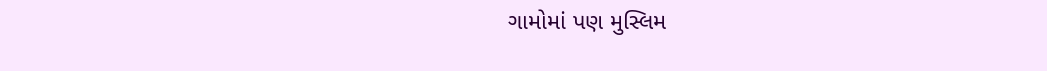ગામોમાં પણ મુસ્લિમ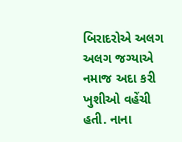બિરાદરોએ અલગ અલગ જગ્યાએ નમાજ અદા કરી ખુશીઓ વહેંચી હતી. નાના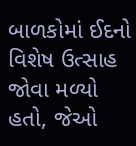બાળકોમાં ઈદનો વિશેષ ઉત્સાહ જોવા મળ્યો હતો, જેઓ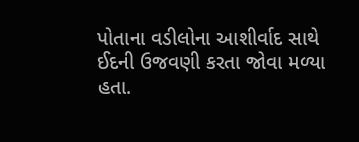પોતાના વડીલોના આશીર્વાદ સાથે ઈદની ઉજવણી કરતા જોવા મળ્યા હતા.